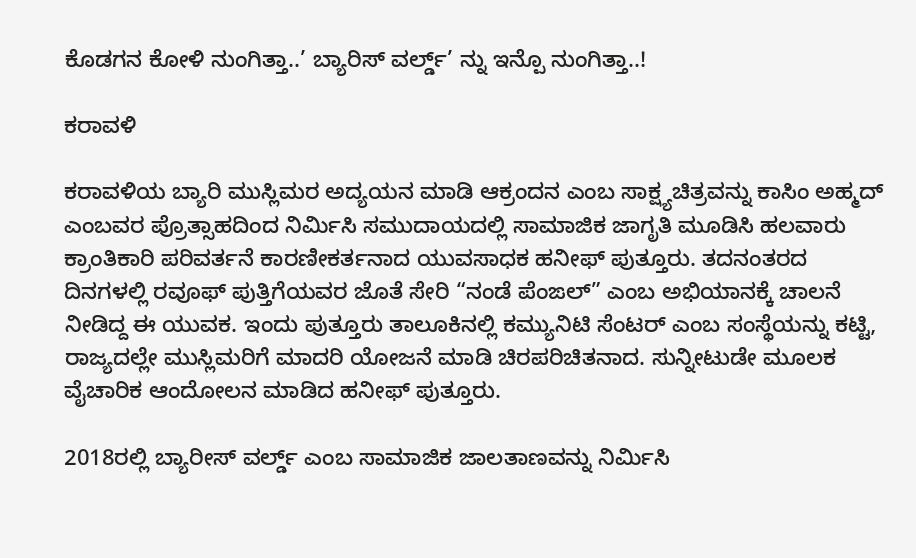ಕೊಡಗನ ಕೋಳಿ ನುಂಗಿತ್ತಾ..’ ಬ್ಯಾರಿಸ್ ವರ್ಲ್ಡ್’ ನ್ನು ಇನ್ಪೊ ನುಂಗಿತ್ತಾ..!

ಕರಾವಳಿ

ಕರಾವಳಿಯ ಬ್ಯಾರಿ ಮುಸ್ಲಿಮರ ಅದ್ಯಯನ ಮಾಡಿ ಆಕ್ರಂದನ ಎಂಬ ಸಾಕ್ಷ್ಯಚಿತ್ರವನ್ನು ಕಾಸಿಂ ಅಹ್ಮದ್ ಎಂಬವರ ಪ್ರೊತ್ಸಾಹದಿಂದ ನಿರ್ಮಿಸಿ ಸಮುದಾಯದಲ್ಲಿ ಸಾಮಾಜಿಕ ಜಾಗೃತಿ ಮೂಡಿಸಿ ಹಲವಾರು ಕ್ರಾಂತಿಕಾರಿ ಪರಿವರ್ತನೆ ಕಾರಣೀಕರ್ತನಾದ ಯುವಸಾಧಕ ಹನೀಫ್ ಪುತ್ತೂರು. ತದನಂತರದ ದಿನಗಳಲ್ಲಿ ರವೂಫ್ ಪುತ್ತಿಗೆಯವರ ಜೊತೆ ಸೇರಿ “ನಂಡೆ ಪೆಂಙಲ್” ಎಂಬ ಅಭಿಯಾನಕ್ಕೆ ಚಾಲನೆ ನೀಡಿದ್ದ ಈ ಯುವಕ. ಇಂದು ಪುತ್ತೂರು ತಾಲೂಕಿನಲ್ಲಿ ಕಮ್ಯುನಿಟಿ ಸೆಂಟರ್ ಎಂಬ ಸಂಸ್ಥೆಯನ್ನು ಕಟ್ಟಿ, ರಾಜ್ಯದಲ್ಲೇ ಮುಸ್ಲಿಮರಿಗೆ ಮಾದರಿ ಯೋಜನೆ ಮಾಡಿ ಚಿರಪರಿಚಿತನಾದ. ಸುನ್ನೀಟುಡೇ ಮೂಲಕ ವೈಚಾರಿಕ ಆಂದೋಲನ ಮಾಡಿದ ಹನೀಫ್ ಪುತ್ತೂರು.

2018ರಲ್ಲಿ ಬ್ಯಾರೀಸ್ ವರ್ಲ್ಡ್ ಎಂಬ ಸಾಮಾಜಿಕ ಜಾಲತಾಣವನ್ನು ನಿರ್ಮಿಸಿ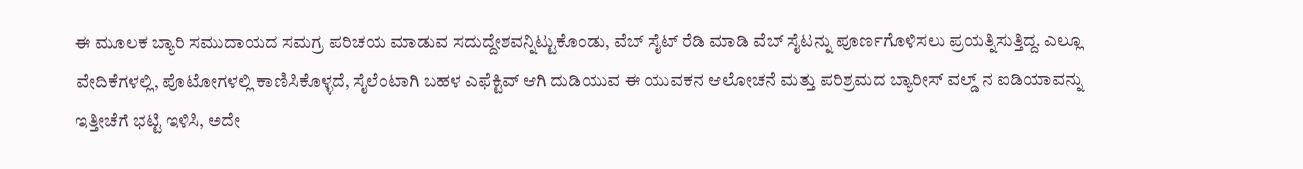ಈ ಮೂಲಕ ಬ್ಯಾರಿ ಸಮುದಾಯದ ಸಮಗ್ರ ಪರಿಚಯ ಮಾಡುವ ಸದುದ್ದೇಶವನ್ನಿಟ್ಟುಕೊಂಡು, ವೆಬ್ ಸೈಟ್ ರೆಡಿ ಮಾಡಿ ವೆಬ್ ಸೈಟನ್ನು ಪೂರ್ಣಗೊಳಿಸಲು ಪ್ರಯತ್ನಿಸುತ್ತಿದ್ದ. ಎಲ್ಲೂ ವೇದಿಕೆಗಳಲ್ಲಿ, ಪೊಟೋಗಳಲ್ಲಿ ಕಾಣಿಸಿಕೊಳ್ಳದೆ, ಸೈಲೆಂಟಾಗಿ ಬಹಳ ಎಫೆಕ್ಟಿವ್ ಆಗಿ ದುಡಿಯುವ ಈ ಯುವಕನ ಆಲೋಚನೆ ಮತ್ತು ಪರಿಶ್ರಮದ ಬ್ಯಾರೀಸ್ ವಲ್ಡ್ ನ ಐಡಿಯಾವನ್ನು ಇತ್ತೀಚೆಗೆ ಭಟ್ಟಿ ಇಳಿಸಿ, ಅದೇ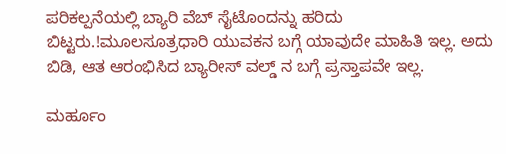ಪರಿಕಲ್ಪನೆಯಲ್ಲಿ ಬ್ಯಾರಿ ವೆಬ್ ಸೈಟೊಂದನ್ನು ಹರಿದು ಬಿಟ್ಟರು.!ಮೂಲಸೂತ್ರಧಾರಿ ಯುವಕನ ಬಗ್ಗೆ ಯಾವುದೇ ಮಾಹಿತಿ ಇಲ್ಲ. ಅದು ಬಿಡಿ, ಆತ ಆರಂಭಿಸಿದ ಬ್ಯಾರೀಸ್ ವಲ್ಡ್ ನ ಬಗ್ಗೆ ಪ್ರಸ್ತಾಪವೇ ಇಲ್ಲ.

ಮರ್ಹೂಂ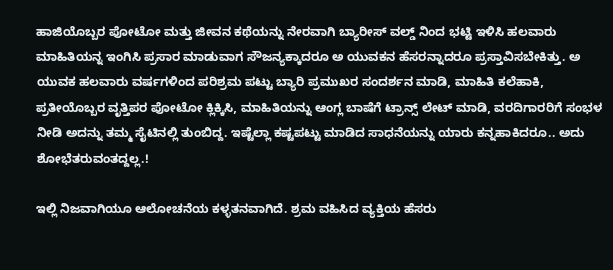ಹಾಜಿಯೊಬ್ಬರ ಪೋಟೋ ಮತ್ತು ಜೀವನ ಕಥೆಯನ್ನು ನೇರವಾಗಿ ಬ್ಯಾರೀಸ್ ವಲ್ಡ್ ನಿಂದ ಭಟ್ಟಿ ಇಳಿಸಿ ಹಲವಾರು ಮಾಹಿತಿಯನ್ನ ಇಂಗಿಸಿ ಪ್ರಸಾರ ಮಾಡುವಾಗ ಸೌಜನ್ಯಕ್ಕಾದರೂ ಅ ಯುವಕನ ಹೆಸರನ್ನಾದರೂ ಪ್ರಸ್ತಾವಿಸಬೇಕಿತ್ತು. ಅ ಯುವಕ ಹಲವಾರು ವರ್ಷಗಳಿಂದ ಪರಿಶ್ರಮ ಪಟ್ಟು ಬ್ಯಾರಿ ಪ್ರಮುಖರ ಸಂದರ್ಶನ ಮಾಡಿ, ಮಾಹಿತಿ ಕಲೆಹಾಕಿ, ಪ್ರತೀಯೊಬ್ಬರ ವೃತ್ತಿಪರ ಪೋಟೋ ಕ್ಲಿಕ್ಕಿಸಿ, ಮಾಹಿತಿಯನ್ನು ಆಂಗ್ಲ ಬಾಷೆಗೆ ಟ್ರಾನ್ಸ್ ಲೇಟ್ ಮಾಡಿ, ವರದಿಗಾರರಿಗೆ ಸಂಭಳ ನೀಡಿ ಅದನ್ನು ತಮ್ಮ ಸೈಟಿನಲ್ಲಿ ತುಂಬಿದ್ದ. ಇಷ್ಟೆಲ್ಲಾ ಕಷ್ಟಪಟ್ಟು ಮಾಡಿದ ಸಾಧನೆಯನ್ನು ಯಾರು ಕನ್ನಹಾಕಿದರೂ.. ಅದು ಶೋಭೆತರುವಂತದ್ದಲ್ಲ.!

ಇಲ್ಲಿ ನಿಜವಾಗಿಯೂ ಆಲೋಚನೆಯ ಕಳ್ಳತನವಾಗಿದೆ. ಶ್ರಮ ವಹಿಸಿದ ವ್ಯಕ್ತಿಯ ಹೆಸರು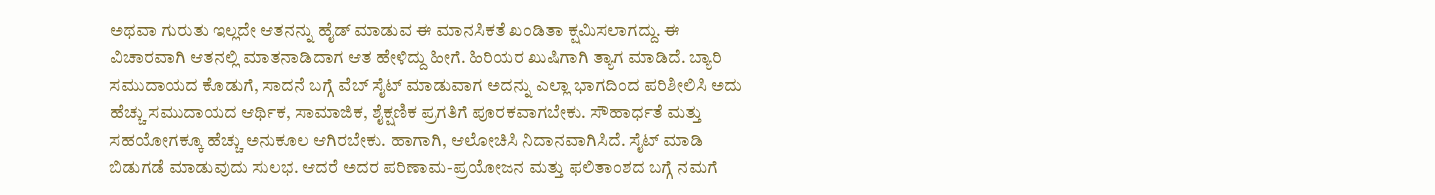ಅಥವಾ ಗುರುತು ಇಲ್ಲದೇ ಆತನನ್ನು ಹೈಡ್ ಮಾಡುವ ಈ ಮಾನಸಿಕತೆ ಖಂಡಿತಾ ಕ್ಷಮಿಸಲಾಗದ್ದು. ಈ ವಿಚಾರವಾಗಿ ಆತನಲ್ಲಿ ಮಾತನಾಡಿದಾಗ ಆತ ಹೇಳಿದ್ದು ಹೀಗೆ. ಹಿರಿಯರ ಖುಷಿಗಾಗಿ ತ್ಯಾಗ ಮಾಡಿದೆ. ಬ್ಯಾರಿ ಸಮುದಾಯದ ಕೊಡುಗೆ, ಸಾದನೆ ಬಗ್ಗೆ ವೆಬ್ ಸೈಟ್ ಮಾಡುವಾಗ ಅದನ್ನು ಎಲ್ಲಾ ಭಾಗದಿಂದ ಪರಿಶೀಲಿಸಿ ಅದು ಹೆಚ್ಚು ಸಮುದಾಯದ ಆರ್ಥಿಕ, ಸಾಮಾಜಿಕ, ಶೈಕ್ಷಣಿಕ ಪ್ರಗತಿಗೆ ಪೂರಕವಾಗಬೇಕು. ಸೌಹಾರ್ಧತೆ ಮತ್ತು ಸಹಯೋಗಕ್ಕೂ ಹೆಚ್ಚು ಅನುಕೂಲ ಆಗಿರಬೇಕು. ಹಾಗಾಗಿ, ಆಲೋಚಿಸಿ ನಿದಾನವಾಗಿಸಿದೆ. ಸೈಟ್ ಮಾಡಿ ಬಿಡುಗಡೆ ಮಾಡುವುದು ಸುಲಭ. ಆದರೆ ಅದರ ಪರಿಣಾಮ-ಪ್ರಯೋಜನ ಮತ್ತು ಫಲಿತಾಂಶದ ಬಗ್ಗೆ ನಮಗೆ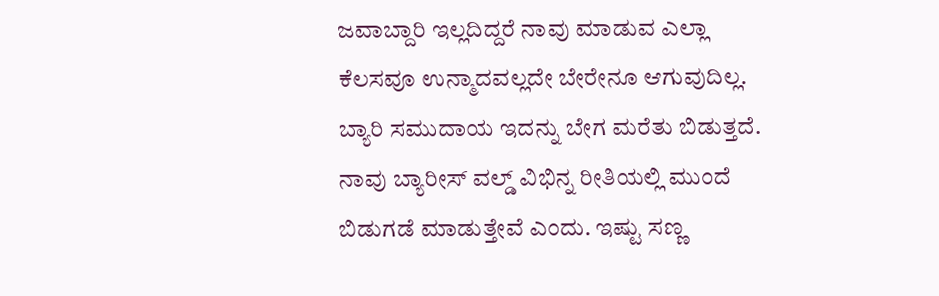ಜವಾಬ್ದಾರಿ ಇಲ್ಲದಿದ್ದರೆ ನಾವು ಮಾಡುವ ಎಲ್ಲಾ ಕೆಲಸವೂ ಉನ್ಮಾದವಲ್ಲದೇ ಬೇರೇನೂ ಆಗುವುದಿಲ್ಲ. ಬ್ಯಾರಿ ಸಮುದಾಯ ಇದನ್ನು ಬೇಗ ಮರೆತು ಬಿಡುತ್ತದೆ. ನಾವು ಬ್ಯಾರೀಸ್ ವಲ್ಡ್ ವಿಭಿನ್ನ ರೀತಿಯಲ್ಲಿ ಮುಂದೆ ಬಿಡುಗಡೆ ಮಾಡುತ್ತೇವೆ ಎಂದು. ಇಷ್ಟು ಸಣ್ಣ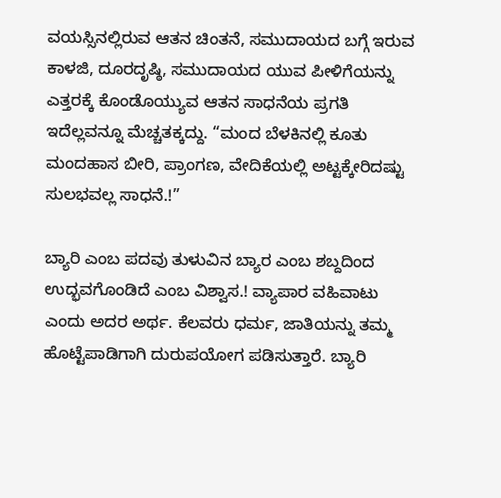ವಯಸ್ಸಿನಲ್ಲಿರುವ ಆತನ ಚಿಂತನೆ, ಸಮುದಾಯದ ಬಗ್ಗೆ ಇರುವ ಕಾಳಜಿ, ದೂರದೃಷ್ಠಿ, ಸಮುದಾಯದ ಯುವ ಪೀಳಿಗೆಯನ್ನು ಎತ್ತರಕ್ಕೆ ಕೊಂಡೊಯ್ಯುವ ಆತನ ಸಾಧನೆಯ ಪ್ರಗತಿ ಇದೆಲ್ಲವನ್ನೂ ಮೆಚ್ಚತಕ್ಕದ್ದು. “ಮಂದ ಬೆಳಕಿನಲ್ಲಿ ಕೂತು ಮಂದಹಾಸ ಬೀರಿ, ಪ್ರಾಂಗಣ, ವೇದಿಕೆಯಲ್ಲಿ ಅಟ್ಟಕ್ಕೇರಿದಷ್ಟು ಸುಲಭವಲ್ಲ ಸಾಧನೆ.!”

ಬ್ಯಾರಿ ಎಂಬ ಪದವು ತುಳುವಿನ ಬ್ಯಾರ ಎಂಬ ಶಬ್ದದಿಂದ ಉದ್ಭವಗೊಂಡಿದೆ ಎಂಬ ವಿಶ್ವಾಸ.! ವ್ಯಾಪಾರ ವಹಿವಾಟು ಎಂದು ಅದರ ಅರ್ಥ. ಕೆಲವರು ಧರ್ಮ, ಜಾತಿಯನ್ನು ತಮ್ಮ ಹೊಟ್ಟೆಪಾಡಿಗಾಗಿ ದುರುಪಯೋಗ ಪಡಿಸುತ್ತಾರೆ. ಬ್ಯಾರಿ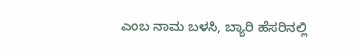ಎಂಬ ನಾಮ ಬಳಸಿ, ಬ್ಯಾರಿ ಹೆಸರಿನಲ್ಲಿ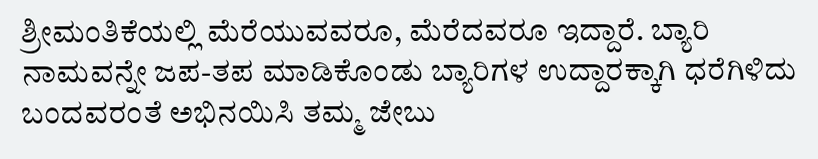ಶ್ರೀಮಂತಿಕೆಯಲ್ಲಿ ಮೆರೆಯುವವರೂ, ಮೆರೆದವರೂ ಇದ್ದಾರೆ. ಬ್ಯಾರಿ ನಾಮವನ್ನೇ ಜಪ-ತಪ ಮಾಡಿಕೊಂಡು ಬ್ಯಾರಿಗಳ ಉದ್ದಾರಕ್ಕಾಗಿ ಧರೆಗಿಳಿದು ಬಂದವರಂತೆ ಅಭಿನಯಿಸಿ ತಮ್ಮ ಜೇಬು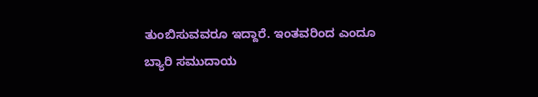ತುಂಬಿಸುವವರೂ ಇದ್ದಾರೆ. ಇಂತವರಿಂದ ಎಂದೂ ಬ್ಯಾರಿ ಸಮುದಾಯ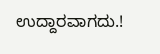ಉದ್ದಾರವಾಗದು.!